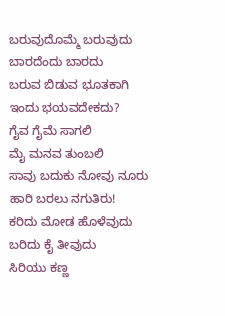ಬರುವುದೊಮ್ಮೆ ಬರುವುದು
ಬಾರದೆಂದು ಬಾರದು
ಬರುವ ಬಿಡುವ ಭೂತಕಾಗಿ
ಇಂದು ಭಯವದೇಕದು?
ಗೈವ ಗೈಮೆ ಸಾಗಲಿ
ಮೈ ಮನವ ತುಂಬಲಿ
ಸಾವು ಬದುಕು ನೋವು ನೂರು
ಹಾರಿ ಬರಲು ನಗುತಿರು!
ಕರಿದು ಮೋಡ ಹೊಳೆವುದು
ಬರಿದು ಕೈ ತೀವುದು
ಸಿರಿಯು ಕಣ್ಣ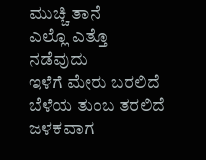ಮುಚ್ಚಿ ತಾನೆ
ಎಲ್ಲೊ ಎತ್ತೊ ನಡೆವುದು
ಇಳೆಗೆ ಮೇರು ಬರಲಿದೆ
ಬೆಳೆಯ ತುಂಬ ತರಲಿದೆ
ಜಳಕವಾಗ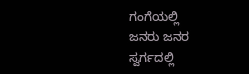ಗಂಗೆಯಲ್ಲಿ
ಜನರು ಜನರ ಸ್ವರ್ಗದಲ್ಲಿ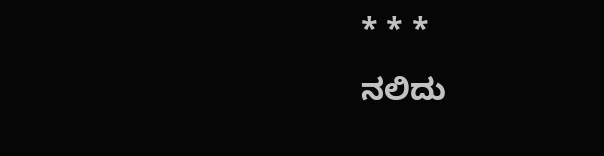* * *
ನಲಿದು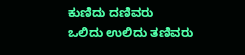ಕುಣಿದು ದಣಿವರು
ಒಲಿದು ಉಲಿದು ತಣಿವರು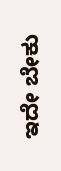ಇದೇ ಬೇಕು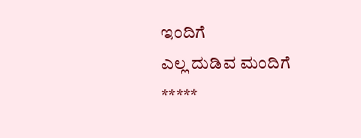ಇಂದಿಗೆ
ಎಲ್ಲ ದುಡಿವ ಮಂದಿಗೆ
*****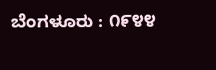ಬೆಂಗಳೂರು : ೧೯೪೪